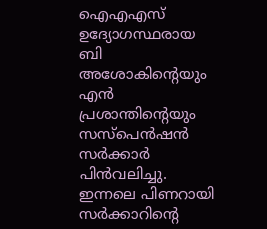ഐഎഎസ് ഉദ്യോഗസ്ഥരായ ബി അശോകിന്റെയും എൻ പ്രശാന്തിന്റെയും സസ്പെൻഷൻ സർക്കാർ പിൻവലിച്ചു. ഇന്നലെ പിണറായി സർക്കാറിന്റെ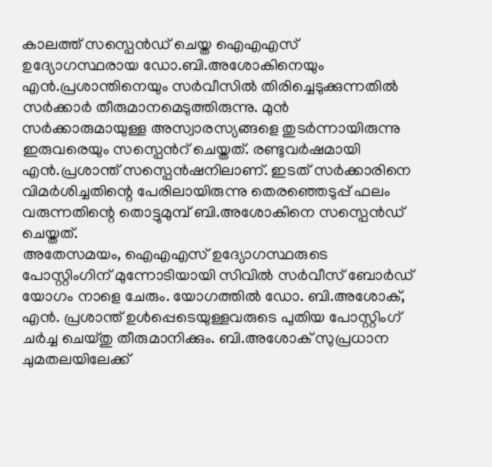കാലത്ത് സസ്പെൻഡ് ചെയ്ത ഐഎഎസ് ഉദ്യോഗസ്ഥരായ ഡോ.ബി.അശോകിനെയും എൻ.പ്രശാന്തിനെയും സർവീസിൽ തിരിച്ചെടുക്കുന്നതിൽ സർക്കാർ തീരുമാനമെടുത്തിരുന്നു. മുൻ സർക്കാരുമായുള്ള അസ്വാരസ്യങ്ങളെ തുടർന്നായിരുന്നു ഇരുവരെയും സസ്പെൻറ് ചെയ്തത്. രണ്ടുവർഷമായി എൻ.പ്രശാന്ത് സസ്പെൻഷനിലാണ്. ഇടത് സർക്കാരിനെ വിമർശിച്ചതിന്റെ പേരിലായിരുന്നു തെരഞ്ഞെടുപ്പ് ഫലം വരുന്നതിന്റെ തൊട്ടുമുമ്പ് ബി.അശോകിനെ സസ്പെൻഡ് ചെയ്തത്.
അതേസമയം, ഐഎഎസ് ഉദ്യോഗസ്ഥരുടെ പോസ്റ്റിംഗിന് മുന്നോടിയായി സിവിൽ സർവീസ് ബോർഡ് യോഗം നാളെ ചേരും. യോഗത്തിൽ ഡോ. ബി.അശോക്, എൻ. പ്രശാന്ത് ഉൾപ്പെടെയുള്ളവരുടെ പുതിയ പോസ്റ്റിംഗ് ചർച്ച ചെയ്തു തീരുമാനിക്കും. ബി.അശോക് സുപ്രധാന ചുമതലയിലേക്ക്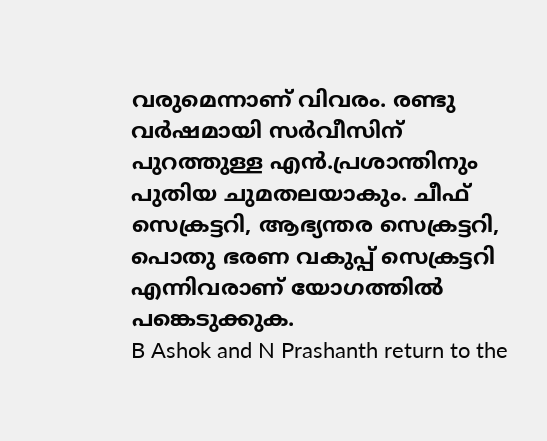വരുമെന്നാണ് വിവരം. രണ്ടു വർഷമായി സർവീസിന് പുറത്തുള്ള എൻ.പ്രശാന്തിനും പുതിയ ചുമതലയാകും. ചീഫ് സെക്രട്ടറി, ആഭ്യന്തര സെക്രട്ടറി, പൊതു ഭരണ വകുപ്പ് സെക്രട്ടറി എന്നിവരാണ് യോഗത്തിൽ പങ്കെടുക്കുക.
B Ashok and N Prashanth return to the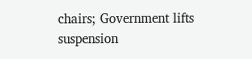chairs; Government lifts suspension